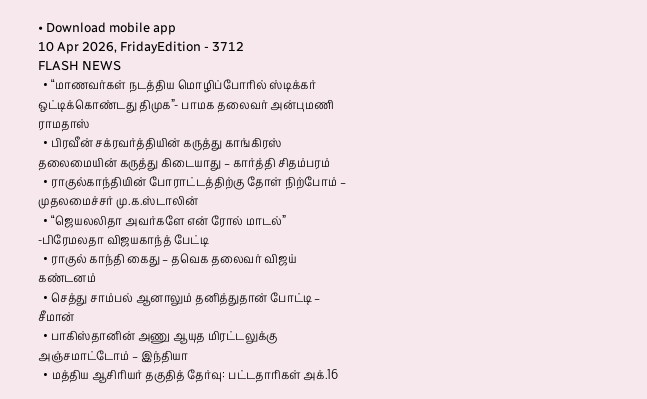• Download mobile app
10 Apr 2026, FridayEdition - 3712
FLASH NEWS
  • “மாணவர்கள் நடத்திய மொழிப்போரில் ஸ்டிக்கர் ஒட்டிக்கொண்டது திமுக”- பாமக தலைவர் அன்புமணி ராமதாஸ்
  • பிரவீன் சக்ரவர்த்தியின் கருத்து காங்கிரஸ் தலைமையின் கருத்து கிடையாது – கார்த்தி சிதம்பரம்
  • ராகுல்காந்தியின் போராட்டத்திற்கு தோள் நிற்போம் – முதலமைச்சர் மு.க.ஸ்டாலின்
  • “ஜெயலலிதா அவர்களே என் ரோல் மாடல்” -பிரேமலதா விஜயகாந்த் பேட்டி
  • ராகுல் காந்தி கைது – தவெக தலைவர் விஜய் கண்டனம்
  • செத்து சாம்பல் ஆனாலும் தனித்துதான் போட்டி – சீமான்
  • பாகிஸ்தானின் அணு ஆயுத மிரட்டலுக்கு அஞ்சமாட்டோம் – இந்தியா
  • மத்திய ஆசிரியர் தகுதித் தேர்வு: பட்டதாரிகள் அக்.16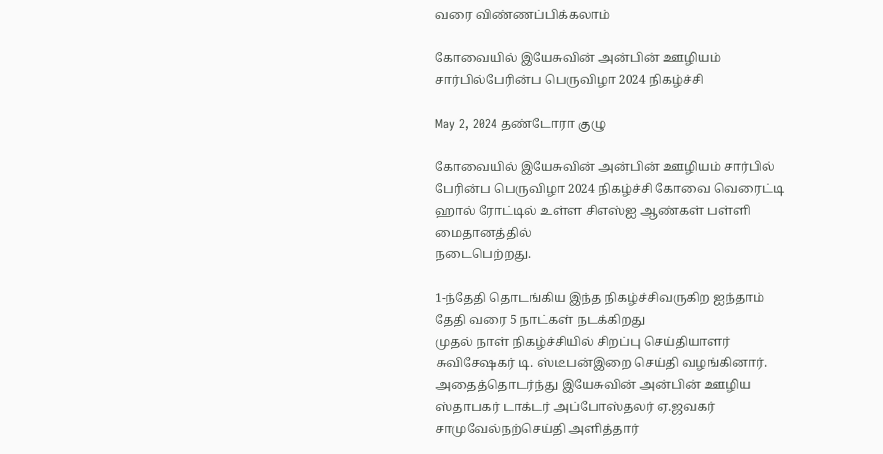வரை விண்ணப்பிக்கலாம்

கோவையில் இயேசுவின் அன்பின் ஊழியம் சார்பில்பேரின்ப பெருவிழா 2024 நிகழ்ச்சி

May 2, 2024 தண்டோரா குழு

கோவையில் இயேசுவின் அன்பின் ஊழியம் சார்பில் பேரின்ப பெருவிழா 2024 நிகழ்ச்சி கோவை வெரைட்டி ஹால் ரோட்டில் உள்ள சிஎஸ்ஐ ஆண்கள் பள்ளி மைதானத்தில்
நடைபெற்றது.

1-ந்தேதி தொடங்கிய இந்த நிகழ்ச்சிவருகிற ஐந்தாம் தேதி வரை 5 நாட்கள் நடக்கிறது
முதல் நாள் நிகழ்ச்சியில் சிறப்பு செய்தியாளர் சுவிசேஷகர் டி. ஸ்டீபன்இறை செய்தி வழங்கினார்.
அதைத்தொடர்ந்து இயேசுவின் அன்பின் ஊழிய ஸ்தாபகர் டாக்டர் அப்போஸ்தலர் ஏ.ஜவகர் சாமுவேல்நற்செய்தி அளித்தார்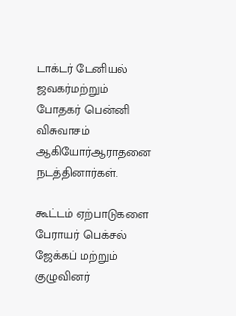டாக்டர் டேனியல் ஜவகர்மற்றும் போதகர் பென்னி விசுவாசம் ஆகியோர்ஆராதனை நடத்தினார்கள்.

கூட்டம் ஏற்பாடுகளை பேராயர் பெக்சல் ஜேக்கப் மற்றும் குழுவினர்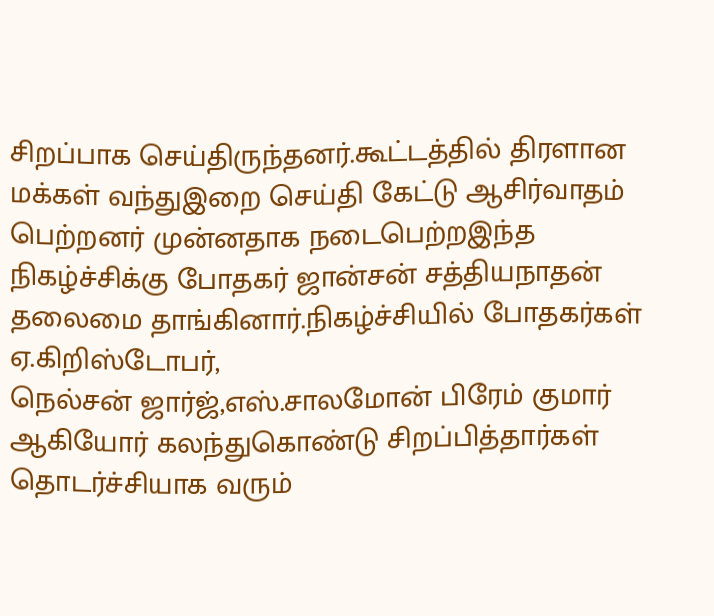சிறப்பாக செய்திருந்தனர்.கூட்டத்தில் திரளான மக்கள் வந்துஇறை செய்தி கேட்டு ஆசிர்வாதம் பெற்றனர் முன்னதாக நடைபெற்றஇந்த நிகழ்ச்சிக்கு போதகர் ஜான்சன் சத்தியநாதன் தலைமை தாங்கினார்.நிகழ்ச்சியில் போதகர்கள் ஏ.கிறிஸ்டோபர்,
நெல்சன் ஜார்ஜ்,எஸ்.சாலமோன் பிரேம் குமார் ஆகியோர் கலந்துகொண்டு சிறப்பித்தார்கள் தொடர்ச்சியாக வரும்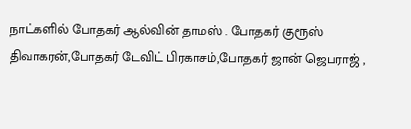நாட்களில் போதகர் ஆல்வின் தாமஸ் . போதகர் குரூஸ் திவாகரன்,போதகர் டேவிட் பிரகாசம்,போதகர் ஜான் ஜெபராஜ் ,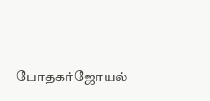போதகர்ஜோயல்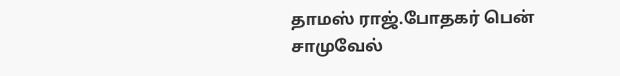தாமஸ் ராஜ்.போதகர் பென் சாமுவேல்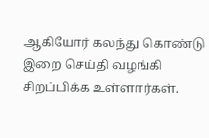ஆகியோர் கலந்து கொண்டு இறை செய்தி வழங்கி சிறப்பிக்க உள்ளார்கள்.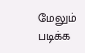மேலும் படிக்க